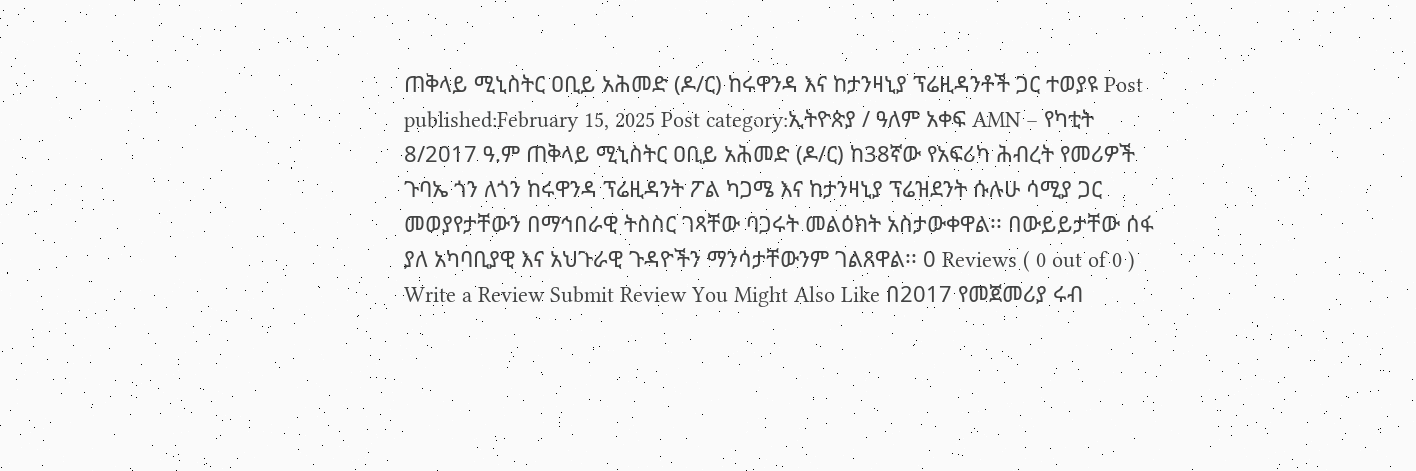ጠቅላይ ሚኒስትር ዐቢይ አሕመድ (ዶ/ር) ከሩዋንዳ እና ከታንዛኒያ ፕሬዚዳንቶች ጋር ተወያዩ Post published:February 15, 2025 Post category:ኢትዮጵያ / ዓለም አቀፍ AMN – የካቲት 8/2017 ዓ.ም ጠቅላይ ሚኒስትር ዐቢይ አሕመድ (ዶ/ር) ከ38ኛው የአፍሪካ ሕብረት የመሪዎች ጉባኤ ጎን ለጎን ከሩዋንዳ ፕሬዚዳንት ፖል ካጋሜ እና ከታንዛኒያ ፕሬዝደንት ሱሉሁ ሳሚያ ጋር መወያየታቸውን በማኅበራዊ ትስስር ገጻቸው ባጋሩት መልዕክት አስታውቀዋል፡፡ በውይይታቸው ሰፋ ያለ አካባቢያዊ እና አህጉራዊ ጉዳዮችን ማንሳታቸውንም ገልጸዋል፡፡ 0 Reviews ( 0 out of 0 ) Write a Review Submit Review You Might Also Like በ2017 የመጀመሪያ ሩብ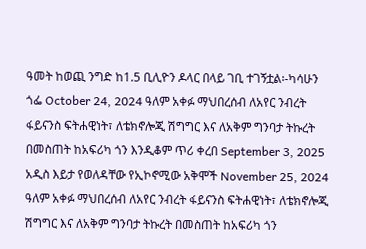ዓመት ከወጪ ንግድ ከ1.5 ቢሊዮን ዶላር በላይ ገቢ ተገኝቷል፡-ካሳሁን ጎፌ October 24, 2024 ዓለም አቀፉ ማህበረሰብ ለአየር ንብረት ፋይናንስ ፍትሐዊነት፣ ለቴክኖሎጂ ሽግግር እና ለአቅም ግንባታ ትኩረት በመስጠት ከአፍሪካ ጎን እንዲቆም ጥሪ ቀረበ September 3, 2025 አዲስ እይታ የወለዳቸው የኢኮኖሚው አቅሞች November 25, 2024
ዓለም አቀፉ ማህበረሰብ ለአየር ንብረት ፋይናንስ ፍትሐዊነት፣ ለቴክኖሎጂ ሽግግር እና ለአቅም ግንባታ ትኩረት በመስጠት ከአፍሪካ ጎን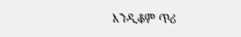እንዲቆም ጥሪ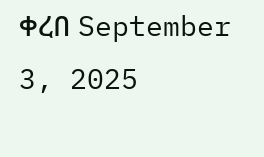ቀረበ September 3, 2025